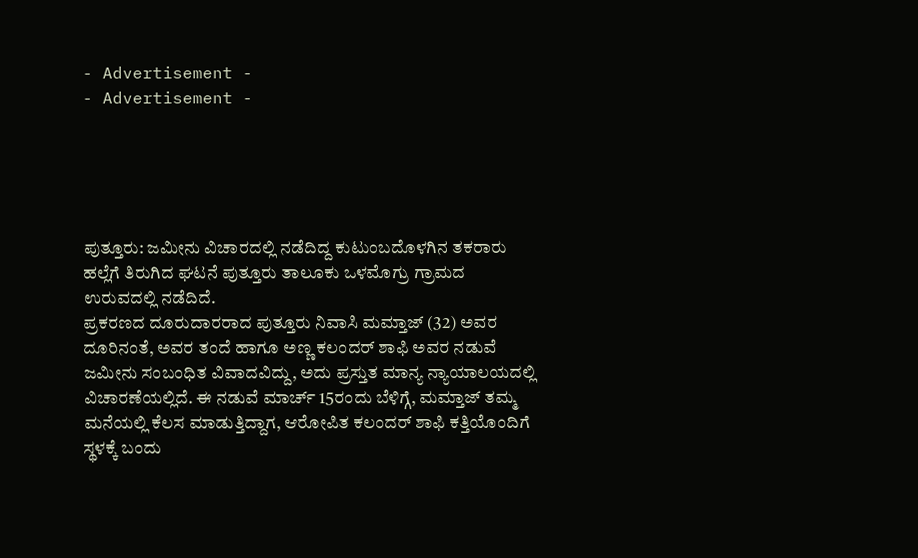- Advertisement -
- Advertisement -





ಪುತ್ತೂರು: ಜಮೀನು ವಿಚಾರದಲ್ಲಿ ನಡೆದಿದ್ದ ಕುಟುಂಬದೊಳಗಿನ ತಕರಾರು ಹಲ್ಲೆಗೆ ತಿರುಗಿದ ಘಟನೆ ಪುತ್ತೂರು ತಾಲೂಕು ಒಳಮೊಗ್ರು ಗ್ರಾಮದ ಉರುವದಲ್ಲಿ ನಡೆದಿದೆ.
ಪ್ರಕರಣದ ದೂರುದಾರರಾದ ಪುತ್ತೂರು ನಿವಾಸಿ ಮಮ್ತಾಜ್ (32) ಅವರ ದೂರಿನಂತೆ, ಅವರ ತಂದೆ ಹಾಗೂ ಅಣ್ಣ ಕಲಂದರ್ ಶಾಫಿ ಅವರ ನಡುವೆ ಜಮೀನು ಸಂಬಂಧಿತ ವಿವಾದವಿದ್ದು, ಅದು ಪ್ರಸ್ತುತ ಮಾನ್ಯ ನ್ಯಾಯಾಲಯದಲ್ಲಿ ವಿಚಾರಣೆಯಲ್ಲಿದೆ. ಈ ನಡುವೆ ಮಾರ್ಚ್ 15ರಂದು ಬೆಳಿಗ್ಗೆ, ಮಮ್ತಾಜ್ ತಮ್ಮ ಮನೆಯಲ್ಲಿ ಕೆಲಸ ಮಾಡುತ್ತಿದ್ದಾಗ, ಆರೋಪಿತ ಕಲಂದರ್ ಶಾಫಿ ಕತ್ತಿಯೊಂದಿಗೆ ಸ್ಥಳಕ್ಕೆ ಬಂದು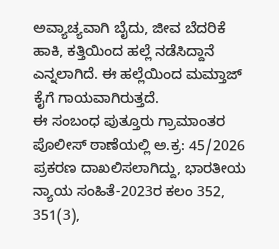ಅವ್ಯಾಚ್ಯವಾಗಿ ಬೈದು, ಜೀವ ಬೆದರಿಕೆ ಹಾಕಿ, ಕತ್ತಿಯಿಂದ ಹಲ್ಲೆ ನಡೆಸಿದ್ದಾನೆ ಎನ್ನಲಾಗಿದೆ. ಈ ಹಲ್ಲೆಯಿಂದ ಮಮ್ತಾಜ್ ಕೈಗೆ ಗಾಯವಾಗಿರುತ್ತದೆ.
ಈ ಸಂಬಂಧ ಪುತ್ತೂರು ಗ್ರಾಮಾಂತರ ಪೊಲೀಸ್ ಠಾಣೆಯಲ್ಲಿ ಅ.ಕ್ರ: 45/2026 ಪ್ರಕರಣ ದಾಖಲಿಸಲಾಗಿದ್ದು, ಭಾರತೀಯ ನ್ಯಾಯ ಸಂಹಿತೆ-2023ರ ಕಲಂ 352, 351(3),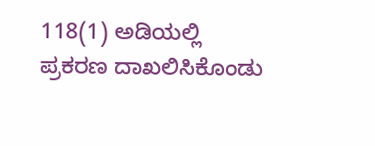118(1) ಅಡಿಯಲ್ಲಿ ಪ್ರಕರಣ ದಾಖಲಿಸಿಕೊಂಡು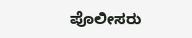ಪೊಲೀಸರು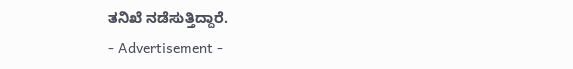ತನಿಖೆ ನಡೆಸುತ್ತಿದ್ದಾರೆ.
- Advertisement -